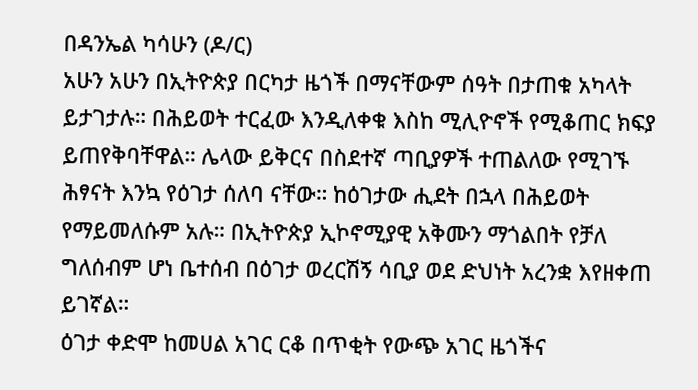በዳንኤል ካሳሁን (ዶ/ር)
አሁን አሁን በኢትዮጵያ በርካታ ዜጎች በማናቸውም ሰዓት በታጠቁ አካላት ይታገታሉ። በሕይወት ተርፈው እንዲለቀቁ እስከ ሚሊዮኖች የሚቆጠር ክፍያ ይጠየቅባቸዋል። ሌላው ይቅርና በስደተኛ ጣቢያዎች ተጠልለው የሚገኙ ሕፃናት እንኳ የዕገታ ሰለባ ናቸው። ከዕገታው ሒደት በኋላ በሕይወት የማይመለሱም አሉ። በኢትዮጵያ ኢኮኖሚያዊ አቅሙን ማጎልበት የቻለ ግለሰብም ሆነ ቤተሰብ በዕገታ ወረርሽኝ ሳቢያ ወደ ድህነት አረንቋ እየዘቀጠ ይገኛል።
ዕገታ ቀድሞ ከመሀል አገር ርቆ በጥቂት የውጭ አገር ዜጎችና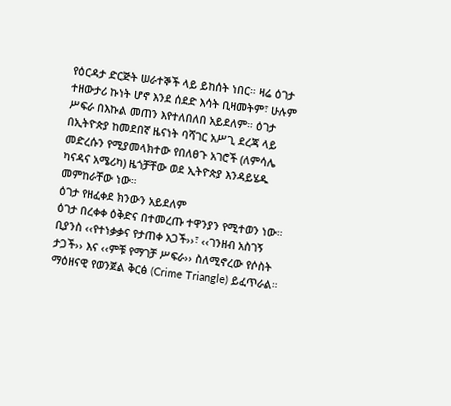የዕርዳታ ድርጅት ሠራተኞች ላይ ይከሰት ነበር። ዛሬ ዕገታ ተዘውታሪ ኩነት ሆኖ እንደ ሰደድ እሳት ቢዛመትም፣ ሁሉም ሥፍራ በእኩል መጠን እየተለበለበ አይደለም። ዕገታ በኢትዮጵያ ከመደበኛ ዜናነት ባሻገር አሥጊ ደረጃ ላይ መድረሱን የሚያመላክተው የበለፀጉ አገሮች (ለምሳሌ ካናዳና አሜሪካ) ዜጎቻቸው ወደ ኢትዮጵያ እንዳይሄዱ መምከራቸው ነው።
ዕገታ የዘፈቀደ ክንውን አይደለም
ዕገታ በረቀቀ ዕቅድና በተመረጡ ተዋንያን የሚተወን ነው። ቢያንስ ‹‹የተነቃቃና የታጠቀ አጋች››፣ ‹‹ገንዘብ አስገኝ ታጋች›› እና ‹‹ምቹ የማገቻ ሥፍራ›› ስለሚኖረው የሶስት ማዕዘናዊ የወንጀል ቅርፅ (Crime Triangle) ይፈጥራል።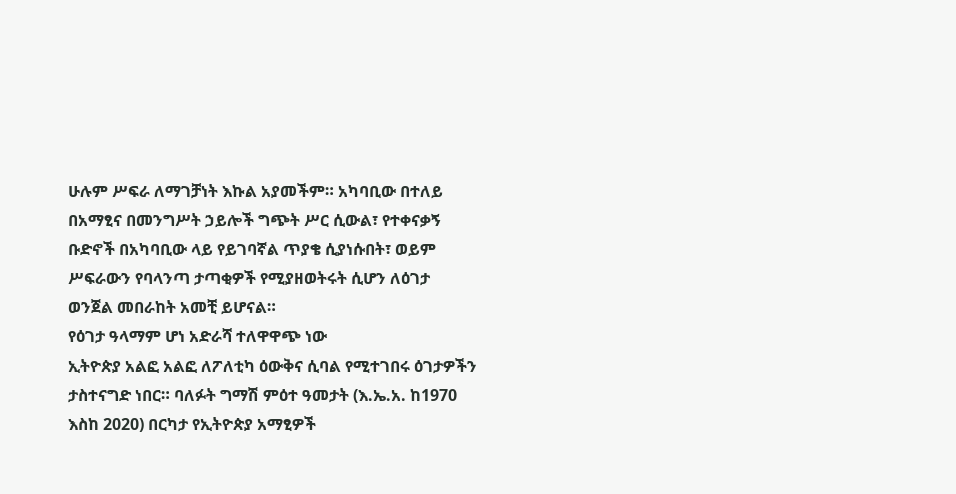ሁሉም ሥፍራ ለማገቻነት እኩል አያመችም። አካባቢው በተለይ በአማፂና በመንግሥት ኃይሎች ግጭት ሥር ሲውል፣ የተቀናቃኝ ቡድኖች በአካባቢው ላይ የይገባኛል ጥያቄ ሲያነሱበት፣ ወይም ሥፍራውን የባላንጣ ታጣቂዎች የሚያዘወትሩት ሲሆን ለዕገታ ወንጀል መበራከት አመቺ ይሆናል።
የዕገታ ዓላማም ሆነ አድራሻ ተለዋዋጭ ነው
ኢትዮጵያ አልፎ አልፎ ለፖለቲካ ዕውቅና ሲባል የሚተገበሩ ዕገታዎችን ታስተናግድ ነበር። ባለፉት ግማሽ ምዕተ ዓመታት (እ.ኤ.አ. ከ1970 እስከ 2020) በርካታ የኢትዮጵያ አማፂዎች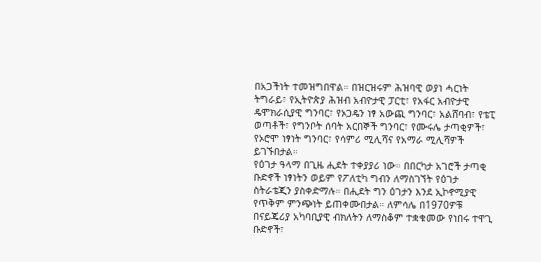በአጋችነት ተመዝግበዋል። በዝርዝሩም ሕዝባዊ ወያነ ሓርነት ትግራይ፣ የኢትዮጵያ ሕዝብ አብዮታዊ ፓርቲ፣ የአፋር አብዮታዊ ዴሞክራሲያዊ ግንባር፣ የኦጋዴን ነፃ አውጪ ግንባር፣ አልሸባብ፣ የቴፒ ወጣቶች፣ የግንቦት ሰባት አርበኞች ግንባር፣ የሙሩሌ ታጣቂዎች፣ የኦሮሞ ነፃነት ግንባር፣ የሳምሪ ሚሊሻና የአማራ ሚሊሻዎች ይገኙበታል።
የዕገታ ዓላማ በጊዜ ሒደት ተቀያያሪ ነው። በበርካታ አገሮች ታጣቂ ቡድኖች ነፃነትን ወይም የፖለቲካ ግብን ለማስገኘት የዕገታ ስትራቴጂን ያስቀድማሉ። በሒደት ግን ዕገታን እንደ ኢኮኖሚያዊ የጥቅም ምንጭነት ይጠቀሙበታል። ለምሳሌ በ1970ዎቹ በናይጄሪያ አካባቢያዊ ብክለትን ለማስቆም ተቋቁመው የነበሩ ተዋጊ ቡድኖች፣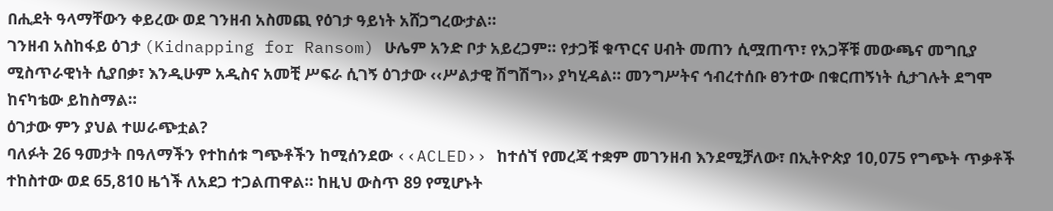በሒደት ዓላማቸውን ቀይረው ወደ ገንዘብ አስመጪ የዕገታ ዓይነት አሸጋግረውታል።
ገንዘብ አስከፋይ ዕገታ (Kidnapping for Ransom) ሁሌም አንድ ቦታ አይረጋም። የታጋቹ ቁጥርና ሀብት መጠን ሲሟጠጥ፣ የአጋቾቹ መውጫና መግቢያ ሚስጥራዊነት ሲያበቃ፣ እንዲሁም አዲስና አመቺ ሥፍራ ሲገኝ ዕገታው ‹‹ሥልታዊ ሽግሽግ›› ያካሂዳል። መንግሥትና ኅብረተሰቡ ፀንተው በቁርጠኝነት ሲታገሉት ደግሞ ከናካቴው ይከስማል።
ዕገታው ምን ያህል ተሠራጭቷል?
ባለፉት 26 ዓመታት በዓለማችን የተከሰቱ ግጭቶችን ከሚሰንደው ‹‹ACLED›› ከተሰኘ የመረጃ ተቋም መገንዘብ እንደሚቻለው፣ በኢትዮጵያ 10,075 የግጭት ጥቃቶች ተከስተው ወደ 65,810 ዜጎች ለአደጋ ተጋልጠዋል። ከዚህ ውስጥ 89 የሚሆኑት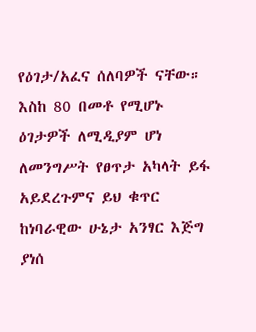የዕገታ/አፈና ሰለባዎች ናቸው። እስከ 80 በመቶ የሚሆኑ ዕገታዎች ለሚዲያም ሆነ ለመንግሥት የፀጥታ አካላት ይፋ አይደረጉምና ይህ ቁጥር ከነባራዊው ሁኔታ አንፃር እጅግ ያነሰ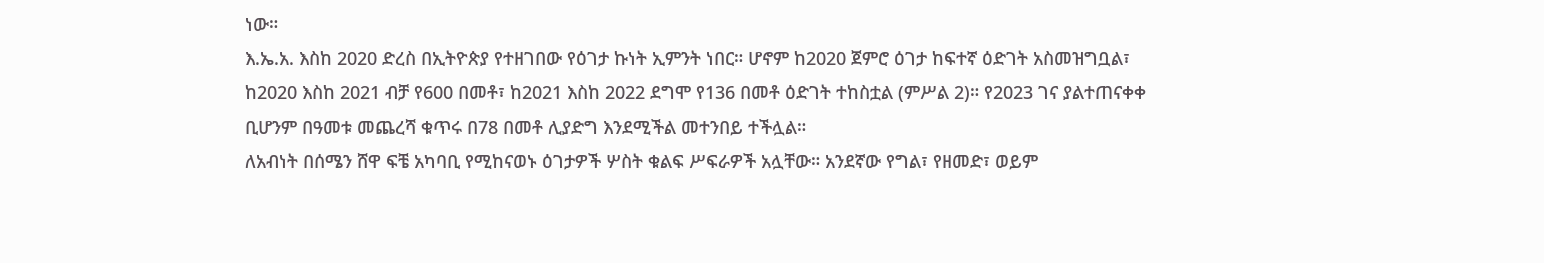ነው።
እ.ኤ.አ. እስከ 2020 ድረስ በኢትዮጵያ የተዘገበው የዕገታ ኩነት ኢምንት ነበር። ሆኖም ከ2020 ጀምሮ ዕገታ ከፍተኛ ዕድገት አስመዝግቧል፣ ከ2020 እስከ 2021 ብቻ የ600 በመቶ፣ ከ2021 እስከ 2022 ደግሞ የ136 በመቶ ዕድገት ተከስቷል (ምሥል 2)። የ2023 ገና ያልተጠናቀቀ ቢሆንም በዓመቱ መጨረሻ ቁጥሩ በ78 በመቶ ሊያድግ እንደሚችል መተንበይ ተችሏል።
ለአብነት በሰሜን ሸዋ ፍቼ አካባቢ የሚከናወኑ ዕገታዎች ሦስት ቁልፍ ሥፍራዎች አሏቸው። አንደኛው የግል፣ የዘመድ፣ ወይም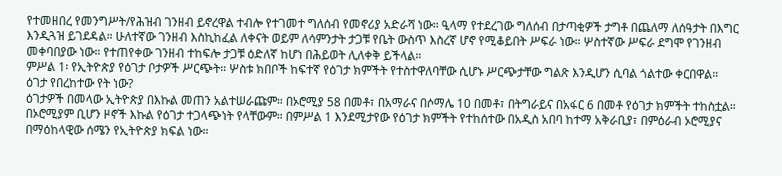የተመዘበረ የመንግሥት/የሕዝብ ገንዘብ ይኖረዋል ተብሎ የተገመተ ግለሰብ የመኖሪያ አድራሻ ነው። ዒላማ የተደረገው ግለሰብ በታጣቂዎች ታግቶ በጨለማ ለሰዓታት በእግር እንዲጓዝ ይገደዳል። ሁለተኛው ገንዘብ እስኪከፈል ለቀናት ወይም ለሳምንታት ታጋቹ የቤት ውስጥ እስረኛ ሆኖ የሚቆይበት ሥፍራ ነው። ሦስተኛው ሥፍራ ደግሞ የገንዘብ መቀባበያው ነው። የተጠየቀው ገንዘብ ተከፍሎ ታጋቹ ዕድለኛ ከሆነ በሕይወት ሊለቀቅ ይችላል።
ምሥል 1፡ የኢትዮጵያ የዕገታ ቦታዎች ሥርጭት። ሦስቱ ክበቦች ከፍተኛ የዕገታ ክምችት የተስተዋለባቸው ሲሆኑ ሥርጭታቸው ግልጽ እንዲሆን ሲባል ጎልተው ቀርበዋል።
ዕገታ የበረከተው የት ነው?
ዕገታዎች በመላው ኢትዮጵያ በእኩል መጠን አልተሠራጩም። በኦሮሚያ 58 በመቶ፣ በአማራና በሶማሌ 10 በመቶ፣ በትግራይና በአፋር 6 በመቶ የዕገታ ክምችት ተከስቷል። በኦሮሚያም ቢሆን ዞኖች እኩል የዕገታ ተጋላጭነት የላቸውም። በምሥል 1 እንደሚታየው የዕገታ ክምችት የተከሰተው በአዲስ አበባ ከተማ አቅራቢያ፣ በምዕራብ ኦሮሚያና በማዕከላዊው ሰሜን የኢትዮጵያ ክፍል ነው።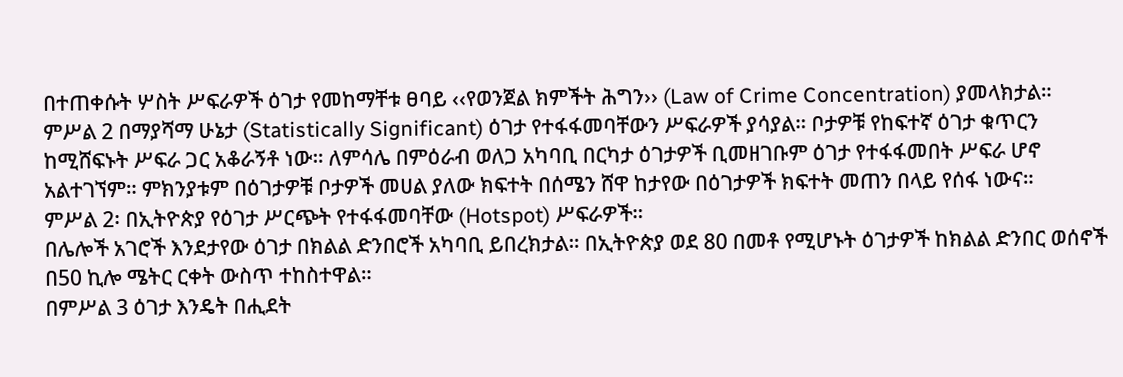በተጠቀሱት ሦስት ሥፍራዎች ዕገታ የመከማቸቱ ፀባይ ‹‹የወንጀል ክምችት ሕግን›› (Law of Crime Concentration) ያመላክታል።
ምሥል 2 በማያሻማ ሁኔታ (Statistically Significant) ዕገታ የተፋፋመባቸውን ሥፍራዎች ያሳያል። ቦታዎቹ የከፍተኛ ዕገታ ቁጥርን ከሚሸፍኑት ሥፍራ ጋር አቆራኝቶ ነው። ለምሳሌ በምዕራብ ወለጋ አካባቢ በርካታ ዕገታዎች ቢመዘገቡም ዕገታ የተፋፋመበት ሥፍራ ሆኖ አልተገኘም። ምክንያቱም በዕገታዎቹ ቦታዎች መሀል ያለው ክፍተት በሰሜን ሸዋ ከታየው በዕገታዎች ክፍተት መጠን በላይ የሰፋ ነውና።
ምሥል 2፡ በኢትዮጵያ የዕገታ ሥርጭት የተፋፋመባቸው (Hotspot) ሥፍራዎች።
በሌሎች አገሮች እንደታየው ዕገታ በክልል ድንበሮች አካባቢ ይበረክታል። በኢትዮጵያ ወደ 80 በመቶ የሚሆኑት ዕገታዎች ከክልል ድንበር ወሰኖች በ50 ኪሎ ሜትር ርቀት ውስጥ ተከስተዋል።
በምሥል 3 ዕገታ እንዴት በሒደት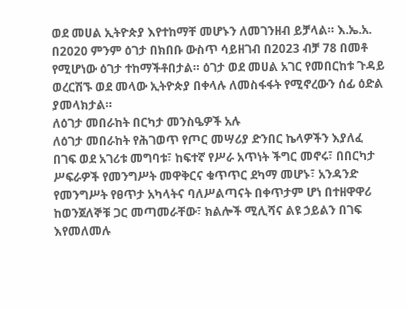ወደ መሀል ኢትዮጵያ እየተከማቸ መሆኑን ለመገንዘብ ይቻላል። እ.ኤ.አ. በ2020 ምንም ዕገታ በክበቡ ውስጥ ሳይዘገብ በ2023 ብቻ 78 በመቶ የሚሆነው ዕገታ ተከማችቶበታል። ዕገታ ወደ መሀል አገር የመበርከቱ ጉዳይ ወረርሽኙ ወደ መላው ኢትዮጵያ በቀላሉ ለመስፋፋት የሚኖረውን ሰፊ ዕድል ያመላክታል።
ለዕገታ መበራከት በርካታ መንስዔዎች አሉ
ለዕገታ መበራከት የሕገወጥ የጦር መሣሪያ ድንበር ኬላዎችን እያለፈ በገፍ ወደ አገሪቱ መግባቱ፣ ከፍተኛ የሥራ አጥነት ችግር መኖሩ፣ በበርካታ ሥፍራዎች የመንግሥት መዋቅርና ቁጥጥር ደካማ መሆኑ፣ አንዳንድ የመንግሥት የፀጥታ አካላትና ባለሥልጣናት በቀጥታም ሆነ በተዘዋዋሪ ከወንጀለኞቹ ጋር መጣመራቸው፣ ክልሎች ሚሊሻና ልዩ ኃይልን በገፍ እየመለመሉ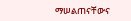ማሠልጠናቸውና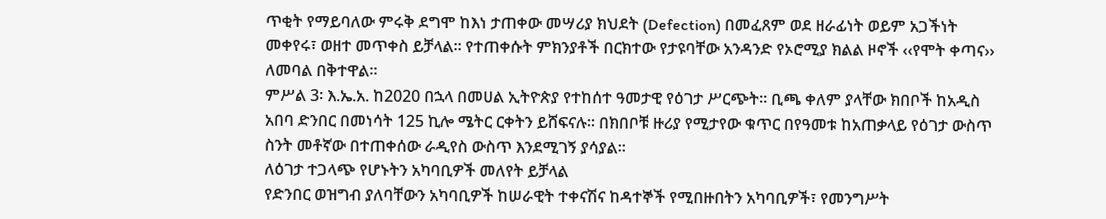ጥቂት የማይባለው ምሩቅ ደግሞ ከእነ ታጠቀው መሣሪያ ክህደት (Defection) በመፈጸም ወደ ዘራፊነት ወይም አጋችነት መቀየሩ፣ ወዘተ መጥቀስ ይቻላል። የተጠቀሱት ምክንያቶች በርክተው የታዩባቸው አንዳንድ የኦሮሚያ ክልል ዞኖች ‹‹የሞት ቀጣና›› ለመባል በቅተዋል።
ምሥል 3፡ እ.ኤ.አ. ከ2020 በኋላ በመሀል ኢትዮጵያ የተከሰተ ዓመታዊ የዕገታ ሥርጭት። ቢጫ ቀለም ያላቸው ክበቦች ከአዲስ አበባ ድንበር በመነሳት 125 ኪሎ ሜትር ርቀትን ይሸፍናሉ። በክበቦቹ ዙሪያ የሚታየው ቁጥር በየዓመቱ ከአጠቃላይ የዕገታ ውስጥ ስንት መቶኛው በተጠቀሰው ራዲየስ ውስጥ እንደሚገኝ ያሳያል።
ለዕገታ ተጋላጭ የሆኑትን አካባቢዎች መለየት ይቻላል
የድንበር ወዝግብ ያለባቸውን አካባቢዎች ከሠራዊት ተቀናሽና ከዳተኞች የሚበዙበትን አካባቢዎች፣ የመንግሥት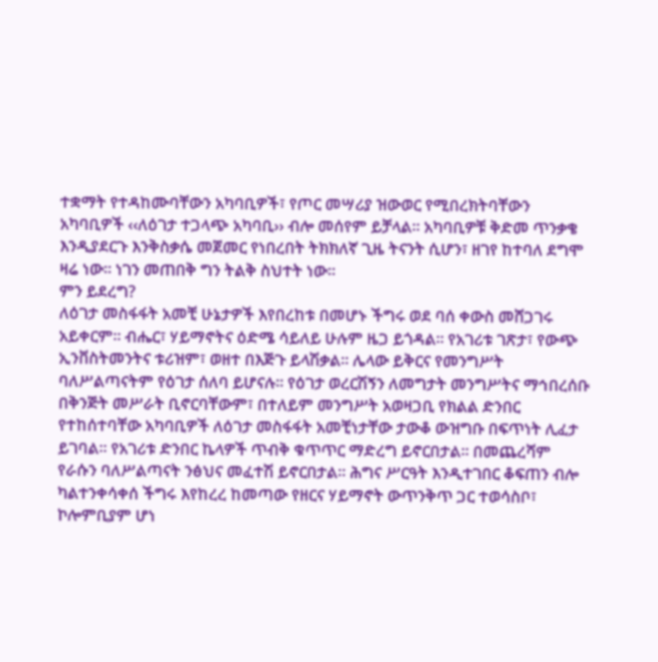ተቋማት የተዳከሙባቸውን አካባቢዎች፣ የጦር መሣሪያ ዝውወር የሚበረክትባቸውን አካባቢዎች ‹‹ለዕገታ ተጋላጭ አካባቢ›› ብሎ መሰየም ይቻላል። አካባቢዎቹ ቅድመ ጥንቃቄ እንዲያደርጉ እንቅስቃሴ መጀመር የነበረበት ትክክለኛ ጊዜ ትናንት ሲሆን፣ ዘገየ ከተባለ ደግሞ ዛሬ ነው። ነገን መጠበቅ ግን ትልቅ ስህተት ነው።
ምን ይደረግ?
ለዕገታ መስፋፋት አመቺ ሁኔታዎች እየበረከቱ በመሆኑ ችግሩ ወደ ባሰ ቀውስ መሸጋገሩ አይቀርም። ብሔር፣ ሃይማኖትና ዕድሜ ሳይለይ ሁሉም ዜጋ ይጎዳል። የአገሪቱ ገጽታ፣ የውጭ ኢንቨስትመንትና ቱሪዝም፣ ወዘተ በእጅጉ ይላሽቃል። ሌላው ይቅርና የመንግሥት ባለሥልጣናትም የዕገታ ሰለባ ይሆናሉ። የዕገታ ወረርሽኝን ለመግታት መንግሥትና ማኅበረሰቡ በቅንጅት መሥራት ቢኖርባቸውም፣ በተለይም መንግሥት አወዛጋቢ የክልል ድንበር የተከሰተባቸው አካባቢዎች ለዕገታ መስፋፋት አመቺነታቸው ታውቆ ውዝግቡ በፍጥነት ሊፈታ ይገባል፡፡ የአገሪቱ ድንበር ኬላዎች ጥብቅ ቁጥጥር ማድረግ ይኖርበታል፡፡ በመጨረሻም የራሱን ባለሥልጣናት ንፅህና መፈተሽ ይኖርበታል። ሕግና ሥርዓት እንዲተገበር ቆፍጠን ብሎ ካልተንቀሳቀሰ ችግሩ እየከረረ ከመጣው የዘርና ሃይማኖት ውጥንቅጥ ጋር ተወሳስቦ፣ ኮሎምቢያም ሆነ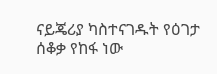ናይጄሪያ ካስተናገዱት የዕገታ ሰቆቃ የከፋ ነው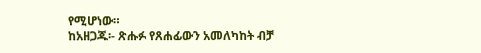የሚሆነው።
ከአዘጋጁ፡- ጽሑፉ የጸሐፊውን አመለካከት ብቻ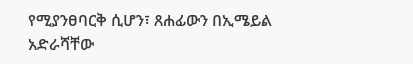የሚያንፀባርቅ ሲሆን፣ ጸሐፊውን በኢሜይል አድራሻቸው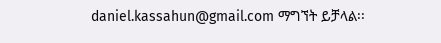daniel.kassahun@gmail.com ማግኘት ይቻላል፡፡